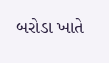બરોડા ખાતે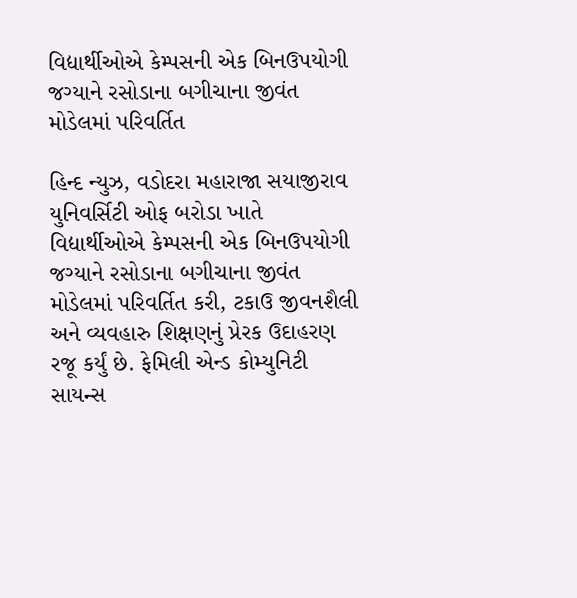વિદ્યાર્થીઓએ કેમ્પસની એક બિનઉપયોગી જગ્યાને રસોડાના બગીચાના જીવંત મોડેલમાં પરિવર્તિત

હિન્દ ન્યુઝ, વડોદરા મહારાજા સયાજીરાવ યુનિવર્સિટી ઓફ બરોડા ખાતે વિદ્યાર્થીઓએ કેમ્પસની એક બિનઉપયોગી જગ્યાને રસોડાના બગીચાના જીવંત મોડેલમાં પરિવર્તિત કરી, ટકાઉ જીવનશૈલી અને વ્યવહારુ શિક્ષણનું પ્રેરક ઉદાહરણ રજૂ કર્યું છે. ફેમિલી એન્ડ કોમ્યુનિટી સાયન્સ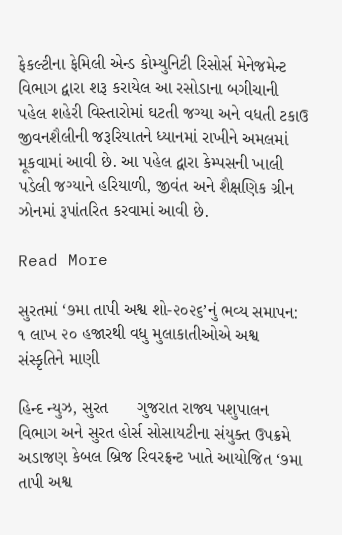ફેકલ્ટીના ફેમિલી એન્ડ કોમ્યુનિટી રિસોર્સ મેનેજમેન્ટ વિભાગ દ્વારા શરૂ કરાયેલ આ રસોડાના બગીચાની પહેલ શહેરી વિસ્તારોમાં ઘટતી જગ્યા અને વધતી ટકાઉ જીવનશૈલીની જરૂરિયાતને ધ્યાનમાં રાખીને અમલમાં મૂકવામાં આવી છે. આ પહેલ દ્વારા કેમ્પસની ખાલી પડેલી જગ્યાને હરિયાળી, જીવંત અને શૈક્ષણિક ગ્રીન ઝોનમાં રૂપાંતરિત કરવામાં આવી છે.

Read More

સુરતમાં ‘૭મા તાપી અશ્વ શો-૨૦૨૬’નું ભવ્ય સમાપન: ૧ લાખ ૨૦ હજારથી વધુ મુલાકાતીઓએ અશ્વ સંસ્કૃતિને માણી

હિન્દ ન્યુઝ, સુરત      ગુજરાત રાજ્ય પશુપાલન વિભાગ અને સુરત હોર્સ સોસાયટીના સંયુક્ત ઉપક્રમે અડાજણ કેબલ બ્રિજ રિવરફ્રન્ટ ખાતે આયોજિત ‘૭મા તાપી અશ્વ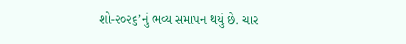શો-૨૦૨૬’નું ભવ્ય સમાપન થયું છે. ચાર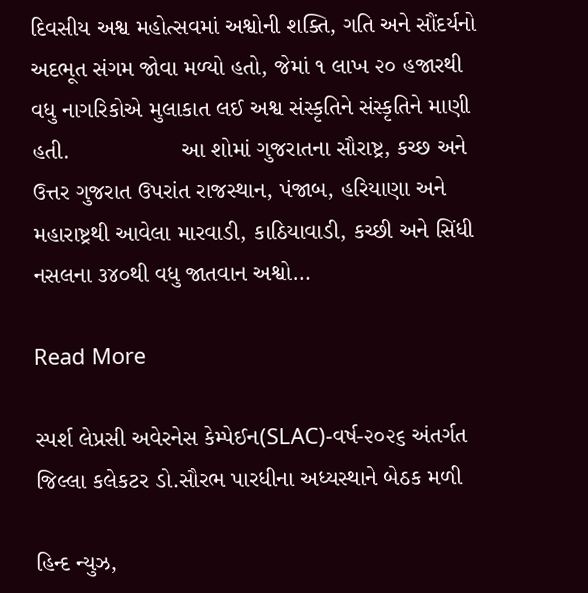દિવસીય અશ્વ મહોત્સવમાં અશ્વોની શક્તિ, ગતિ અને સૌંદર્યનો અદભૂત સંગમ જોવા મળ્યો હતો, જેમાં ૧ લાખ ૨૦ હજારથી વધુ નાગરિકોએ મુલાકાત લઈ અશ્વ સંસ્કૃતિને સંસ્કૃતિને માણી હતી.                 આ શોમાં ગુજરાતના સૌરાષ્ટ્ર, કચ્છ અને ઉત્તર ગુજરાત ઉપરાંત રાજસ્થાન, પંજાબ, હરિયાણા અને મહારાષ્ટ્રથી આવેલા મારવાડી, કાઠિયાવાડી, કચ્છી અને સિંધી નસલના ૩૪૦થી વધુ જાતવાન અશ્વો…

Read More

સ્પર્શ લેપ્રસી અવેરનેસ કેમ્પેઈન(SLAC)-વર્ષ-૨૦૨૬ અંતર્ગત જિલ્લા કલેકટર ડો.સૌરભ પારધીના અધ્યસ્થાને બેઠક મળી

હિન્દ ન્યુઝ,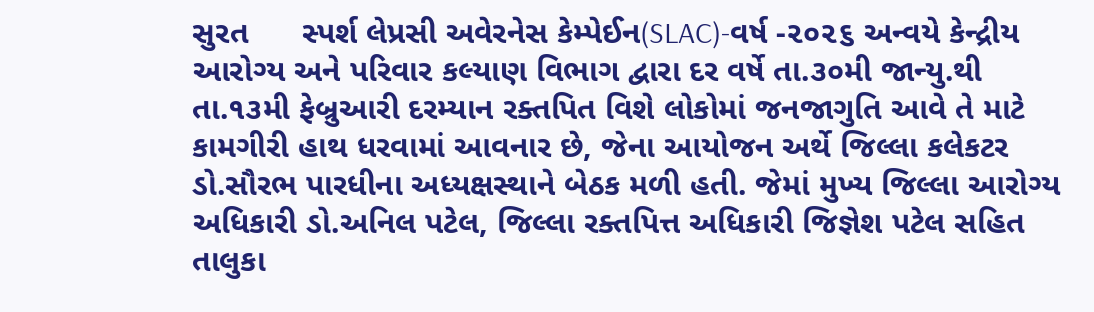સુરત      સ્પર્શ લેપ્રસી અવેરનેસ કેમ્પેઈન(SLAC)-વર્ષ -૨૦૨૬ અન્વયે કેન્દ્રીય આરોગ્ય અને પરિવાર કલ્યાણ વિભાગ દ્વારા દર વર્ષે તા.૩૦મી જાન્યુ.થી તા.૧૩મી ફેબ્રુઆરી દરમ્યાન રક્તપિત વિશે લોકોમાં જનજાગુતિ આવે તે માટે કામગીરી હાથ ધરવામાં આવનાર છે, જેના આયોજન અર્થે જિલ્લા કલેકટર ડો.સૌરભ પારધીના અધ્યક્ષસ્થાને બેઠક મળી હતી. જેમાં મુખ્ય જિલ્લા આરોગ્ય અધિકારી ડો.અનિલ પટેલ, જિલ્લા રક્તપિત્ત અધિકારી જિજ્ઞેશ પટેલ સહિત તાલુકા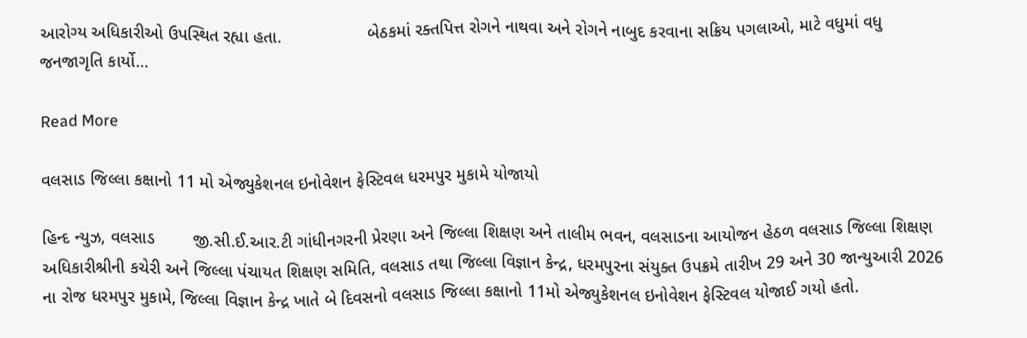આરોગ્ય અધિકારીઓ ઉપસ્થિત રહ્યા હતા.                  બેઠકમાં રક્તપિત્ત રોગને નાથવા અને રોગને નાબુદ કરવાના સક્રિય પગલાઓ, માટે વધુમાં વધુ જનજાગૃતિ કાર્યો…

Read More

વલસાડ જિલ્લા કક્ષાનો 11 મો એજ્યુકેશનલ ઇનોવેશન ફેસ્ટિવલ ધરમપુર મુકામે યોજાયો

હિન્દ ન્યુઝ, વલસાડ        જી.સી.ઈ.આર.ટી ગાંધીનગરની પ્રેરણા અને જિલ્લા શિક્ષણ અને તાલીમ ભવન, વલસાડના આયોજન હેઠળ વલસાડ જિલ્લા શિક્ષણ અધિકારીશ્રીની કચેરી અને જિલ્લા પંચાયત શિક્ષણ સમિતિ, વલસાડ તથા જિલ્લા વિજ્ઞાન કેન્દ્ર, ધરમપુરના સંયુક્ત ઉપક્રમે તારીખ 29 અને 30 જાન્યુઆરી 2026 ના રોજ ધરમપુર મુકામે, જિલ્લા વિજ્ઞાન કેન્દ્ર ખાતે બે દિવસનો વલસાડ જિલ્લા કક્ષાનો 11મો એજ્યુકેશનલ ઇનોવેશન ફેસ્ટિવલ યોજાઈ ગયો હતો.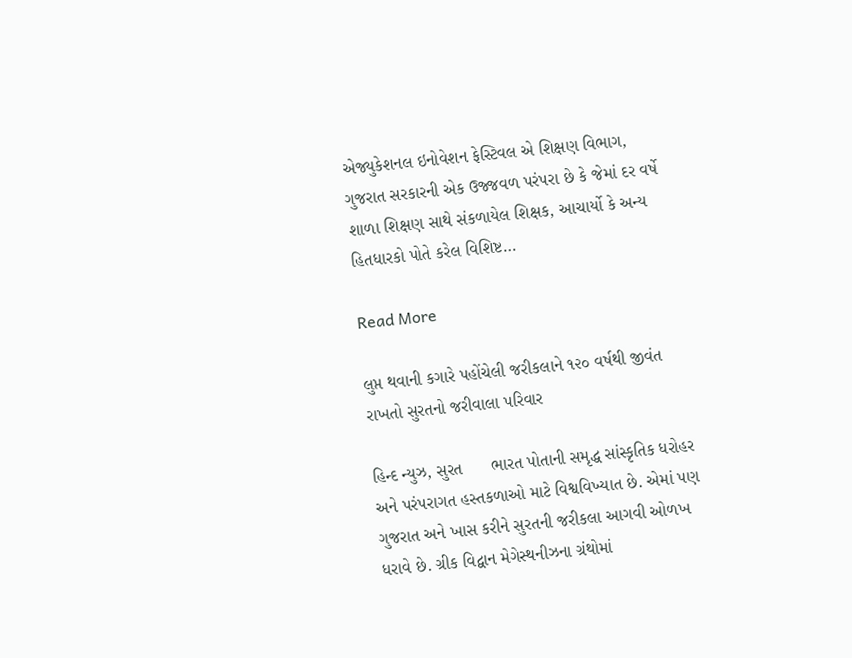એજ્યુકેશનલ ઇનોવેશન ફેસ્ટિવલ એ શિક્ષણ વિભાગ, ગુજરાત સરકારની એક ઉજ્જવળ પરંપરા છે કે જેમાં દર વર્ષે શાળા શિક્ષણ સાથે સંકળાયેલ શિક્ષક, આચાર્યો કે અન્ય હિતધારકો પોતે કરેલ વિશિષ્ટ…

Read More

લુપ્ત થવાની કગારે પહોંચેલી જરીકલાને ૧૨૦ વર્ષથી જીવંત રાખતો સુરતનો જરીવાલા પરિવાર

હિન્દ ન્યુઝ, સુરત      ભારત પોતાની સમૃદ્ધ સાંસ્કૃતિક ધરોહર અને પરંપરાગત હસ્તકળાઓ માટે વિશ્વવિખ્યાત છે. એમાં પણ ગુજરાત અને ખાસ કરીને સુરતની જરીકલા આગવી ઓળખ ધરાવે છે. ગ્રીક વિદ્વાન મેગેસ્થનીઝના ગ્રંથોમાં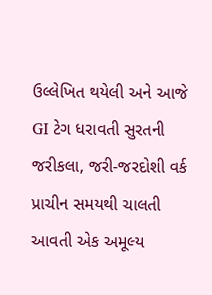ઉલ્લેખિત થયેલી અને આજે GI ટેગ ધરાવતી સુરતની જરીકલા, જરી-જરદોશી વર્ક પ્રાચીન સમયથી ચાલતી આવતી એક અમૂલ્ય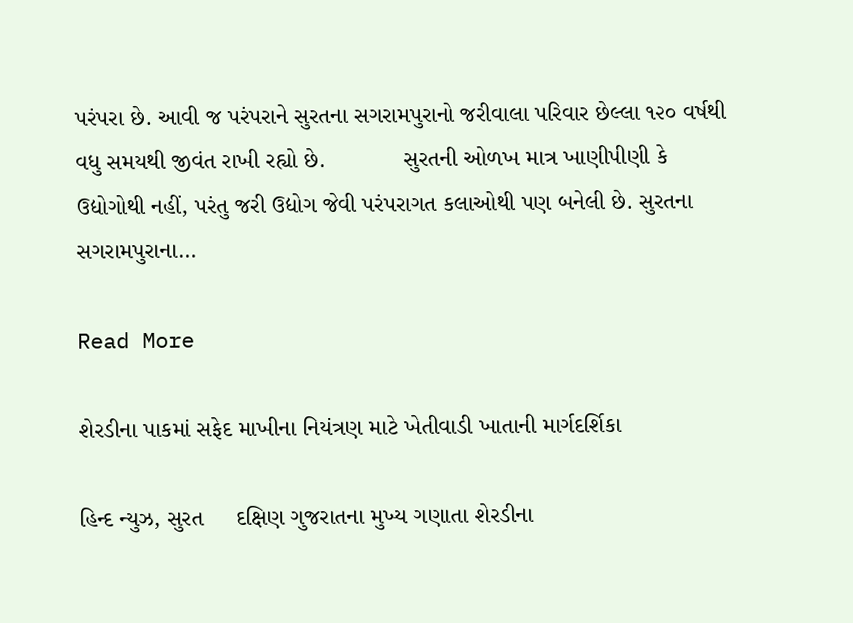પરંપરા છે. આવી જ પરંપરાને સુરતના સગરામપુરાનો જરીવાલા પરિવાર છેલ્લા ૧૨૦ વર્ષથી વધુ સમયથી જીવંત રાખી રહ્યો છે.            સુરતની ઓળખ માત્ર ખાણીપીણી કે ઉદ્યોગોથી નહીં, પરંતુ જરી ઉદ્યોગ જેવી પરંપરાગત કલાઓથી પણ બનેલી છે. સુરતના સગરામપુરાના…

Read More

શેરડીના પાકમાં સફેદ માખીના નિયંત્રણ માટે ખેતીવાડી ખાતાની માર્ગદર્શિકા

હિન્દ ન્યુઝ, સુરત     દક્ષિણ ગુજરાતના મુખ્ય ગણાતા શેરડીના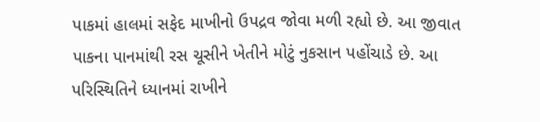પાકમાં હાલમાં સફેદ માખીનો ઉપદ્રવ જોવા મળી રહ્યો છે. આ જીવાત પાકના પાનમાંથી રસ ચૂસીને ખેતીને મોટું નુકસાન પહોંચાડે છે. આ પરિસ્થિતિને ધ્યાનમાં રાખીને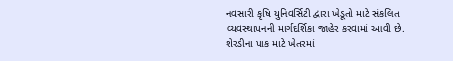નવસારી કૃષિ યુનિવર્સિટી દ્વારા ખેડૂતો માટે સંકલિત વ્યવસ્થાપનની માર્ગદર્શિકા જાહેર કરવામાં આવી છે.                   શેરડીના પાક માટે ખેતરમાં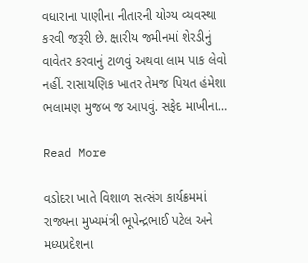વધારાના પાણીના નીતારની યોગ્ય વ્યવસ્થા કરવી જરૂરી છે. ક્ષારીય જમીનમાં શેરડીનું વાવેતર કરવાનું ટાળવું અથવા લામ પાક લેવો નહીં. રાસાયણિક ખાતર તેમજ પિયત હંમેશા ભલામણ મુજબ જ આપવું. સફેદ માખીના…

Read More

વડોદરા ખાતે વિશાળ સત્સંગ કાર્યક્રમમાં રાજ્યના મુખ્યમંત્રી ભૂપેન્દ્રભાઈ પટેલ અને મધ્યપ્રદેશના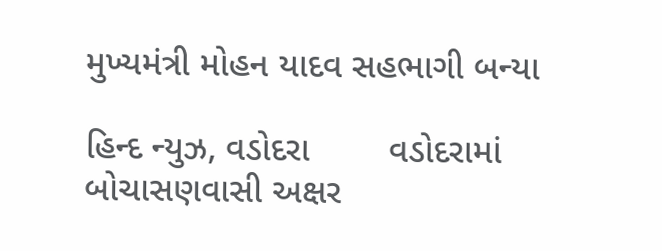મુખ્યમંત્રી મોહન યાદવ સહભાગી બન્યા

હિન્દ ન્યુઝ, વડોદરા        વડોદરામાં બોચાસણવાસી અક્ષર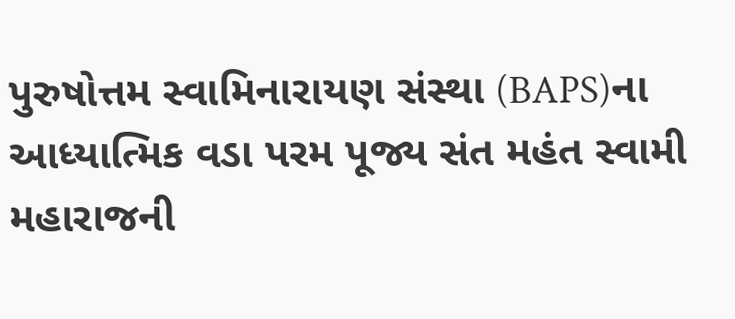પુરુષોત્તમ સ્વામિનારાયણ સંસ્થા (BAPS)ના આધ્યાત્મિક વડા પરમ પૂજ્ય સંત મહંત સ્વામી મહારાજની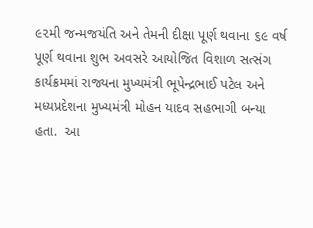૯૨મી જન્મજયંતિ અને તેમની દીક્ષા પૂર્ણ થવાના ૬૯ વર્ષ પૂર્ણ થવાના શુભ અવસરે આયોજિત વિશાળ સત્સંગ કાર્યક્રમમાં રાજ્યના મુખ્યમંત્રી ભૂપેન્દ્રભાઈ પટેલ અને મધ્યપ્રદેશના મુખ્યમંત્રી મોહન યાદવ સહભાગી બન્યા હતા.  આ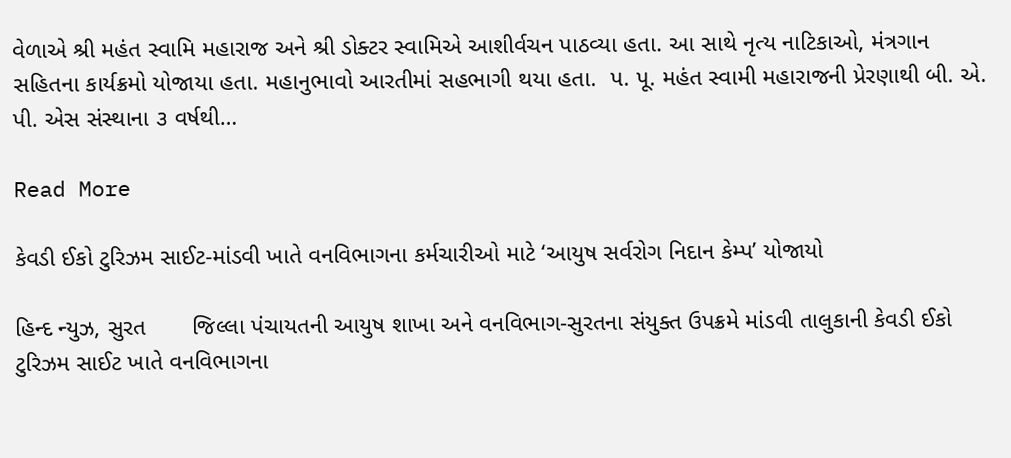વેળાએ શ્રી મહંત સ્વામિ મહારાજ અને શ્રી ડોક્ટર સ્વામિએ આશીર્વચન પાઠવ્યા હતા. આ સાથે નૃત્ય નાટિકાઓ, મંત્રગાન સહિતના કાર્યક્રમો યોજાયા હતા. મહાનુભાવો આરતીમાં સહભાગી થયા હતા.  પ. પૂ. મહંત સ્વામી મહારાજની પ્રેરણાથી બી. એ. પી. એસ સંસ્થાના ૩ વર્ષથી…

Read More

કેવડી ઈકો ટુરિઝમ સાઈટ-માંડવી ખાતે વનવિભાગના કર્મચારીઓ માટે ‘આયુષ સર્વરોગ નિદાન કેમ્પ’ યોજાયો

હિન્દ ન્યુઝ, સુરત       જિલ્લા પંચાયતની આયુષ શાખા અને વનવિભાગ-સુરતના સંયુક્ત ઉપક્રમે માંડવી તાલુકાની કેવડી ઈકો ટુરિઝમ સાઈટ ખાતે વનવિભાગના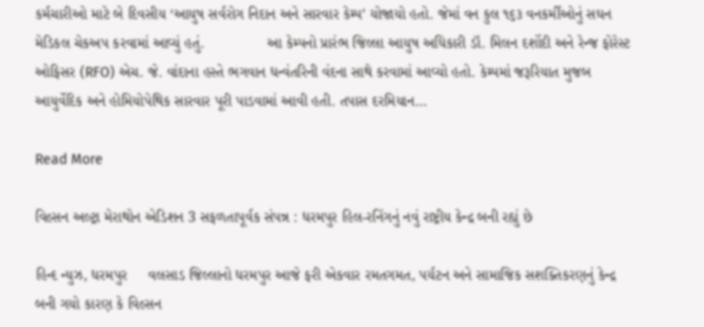કર્મચારીઓ માટે બે દિવસીય ‘આયુષ સર્વરોગ નિદાન અને સારવાર કેમ્પ’ યોજાયો હતો. જેમાં વન કુલ ૧૬૩ વનકર્મીઓનું સઘન મેડિકલ ચેકઅપ કરવામાં આવ્યું હતું.               આ કેમ્પનો પ્રારંભ જિલ્લા આયુષ અધિકારી ડૉ. મિલન દશોંદી અને રેન્જ ફોરેસ્ટ ઓફિસર (RFO) એચ. જે. વાંદાના હસ્તે ભગવાન ધન્વંતરિની વંદના સાથે કરવામાં આવ્યો હતો. કેમ્પમાં જરૂરિયાત મુજબ આયુર્વેદિક અને હોમિયોપેથિક સારવાર પૂરી પાડવામાં આવી હતી. તપાસ દરમિયાન…

Read More

વિલ્સન અલ્ટ્રા મેરાથોન એડિશન 3 સફળતાપૂર્વક સંપન્ન : ધરમપુર હિલ-રનિંગનું નવું રાષ્ટ્રીય કેન્દ્ર બની રહ્યું છે

હિન્દ ન્યુઝ, ધરમપુર     વલસાડ જિલ્લાનો ધરમપુર આજે ફરી એકવાર રમતગમત, પર્યટન અને સામાજિક સશક્તિકરણનું કેન્દ્ર બની ગયો કારણ કે વિલ્સન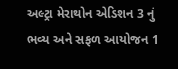અલ્ટ્રા મેરાથોન એડિશન 3 નું ભવ્ય અને સફળ આયોજન 1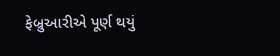ફેબ્રુઆરીએ પૂર્ણ થયું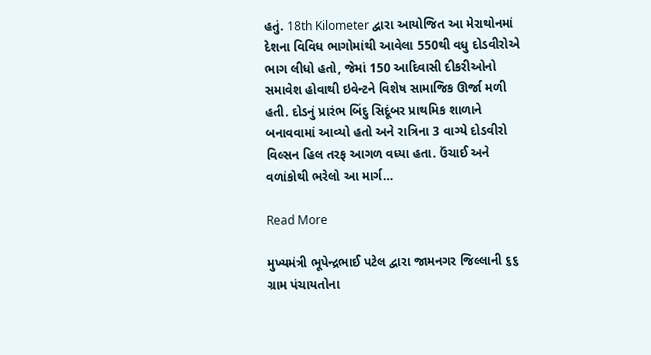હતું. 18th Kilometer દ્વારા આયોજિત આ મેરાથોનમાં દેશના વિવિધ ભાગોમાંથી આવેલા 550થી વધુ દોડવીરોએ ભાગ લીધો હતો, જેમાં 150 આદિવાસી દીકરીઓનો સમાવેશ હોવાથી ઇવેન્ટને વિશેષ સામાજિક ઊર્જા મળી હતી. દોડનું પ્રારંભ બિંદુ સિદૂંબર પ્રાથમિક શાળાને બનાવવામાં આવ્યો હતો અને રાત્રિના 3 વાગ્યે દોડવીરો વિલ્સન હિલ તરફ આગળ વધ્યા હતા. ઉંચાઈ અને વળાંકોથી ભરેલો આ માર્ગ…

Read More

મુખ્યમંત્રી ભૂપેન્દ્રભાઈ પટેલ દ્વારા જામનગર જિલ્લાની ૬૬ ગ્રામ પંચાયતોના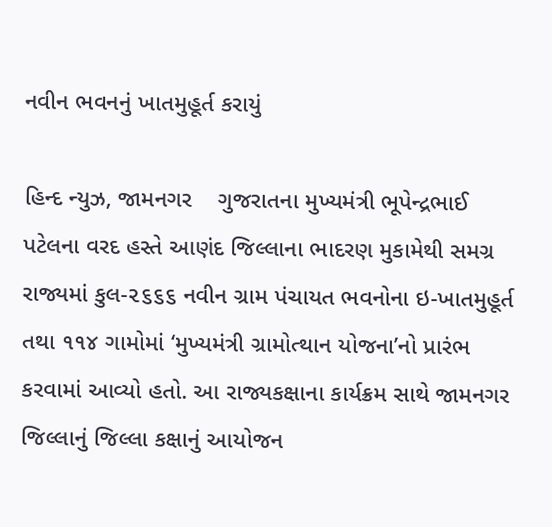નવીન ભવનનું ખાતમુહૂર્ત કરાયું

હિન્દ ન્યુઝ, જામનગર    ગુજરાતના મુખ્યમંત્રી ભૂપેન્દ્રભાઈ પટેલના વરદ હસ્તે આણંદ જિલ્લાના ભાદરણ મુકામેથી સમગ્ર રાજ્યમાં કુલ-૨૬૬૬ નવીન ગ્રામ પંચાયત ભવનોના ઇ-ખાતમુહૂર્ત તથા ૧૧૪ ગામોમાં ‘મુખ્યમંત્રી ગ્રામોત્થાન યોજના’નો પ્રારંભ કરવામાં આવ્યો હતો. આ રાજ્યકક્ષાના કાર્યક્રમ સાથે જામનગર જિલ્લાનું જિલ્લા કક્ષાનું આયોજન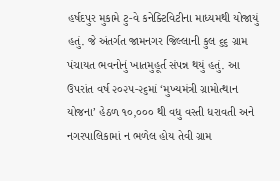હર્ષદપુર મુકામે ટુ-વે કનેક્ટિવિટીના માધ્યમથી યોજાયું હતું. જે અંતર્ગત જામનગર જિલ્લાની કુલ ૬૬ ગ્રામ પંચાયત ભવનોનું ખાતમુહૂર્ત સંપન્ન થયું હતું. આ ઉપરાંત વર્ષ ૨૦૨૫-૨૬માં ‘મુખ્યમંત્રી ગ્રામોત્થાન યોજના’ હેઠળ ૧૦,૦૦૦ થી વધુ વસ્તી ધરાવતી અને નગરપાલિકામાં ન ભળેલ હોય તેવી ગ્રામ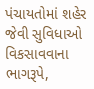પંચાયતોમાં શહેર જેવી સુવિધાઓ વિકસાવવાના ભાગરૂપે,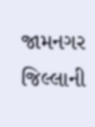જામનગર જિલ્લાની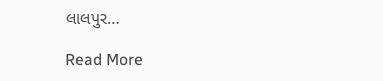લાલપુર…

Read More